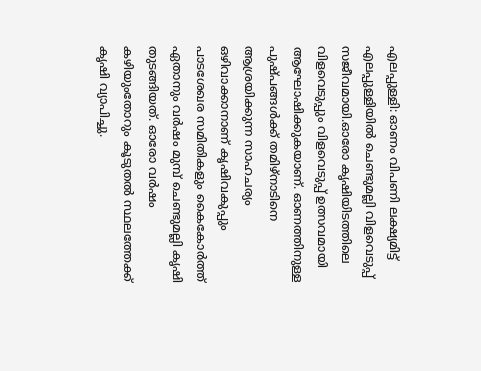എലപ്പുള്ളി: ഓണം വിപണി ലക്ഷ്യമിട്ട് എലപ്പുള്ളിയിൽ ചെണ്ടുമല്ലി വിളവെടുപ്പ് സജീവമായി.ഓരോ കൃഷിയിടത്തിലെ വിളവെടുപ്പും വിളവെടുപ്പ് ഉത്സവമായി ആഘോഷിക്കുകയാണ്. ഓണത്തിനുള്ള പുഷ്പങ്ങൾക്ക് തമിഴ്നാടിനെ ആശ്രയിക്കുന്ന സാഹചര്യം ഒഴിവാക്കാനാണ് കൃഷിവകുപ്പും പാടശേഖര സമിതികളും കൈകോർത്ത് ഏതാനും വർഷം മുമ്പ് ചെണ്ടുമല്ലി കൃഷി തുടങ്ങിയത്. ഓരോ വർഷം കഴിയുംതോറും കൂടുതൽ സ്ഥലത്തേക്ക് കൃഷി വ്യാപിച്ചു.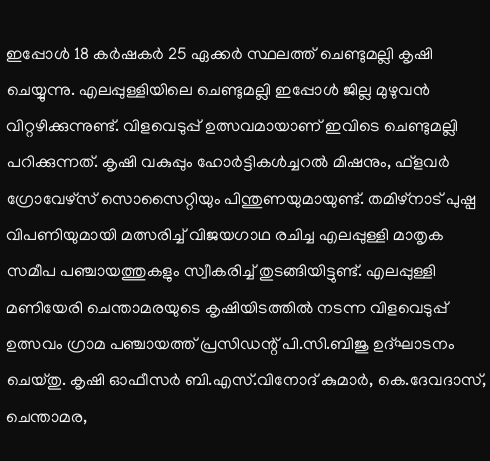ഇപ്പോൾ 18 കർഷകർ 25 ഏക്കർ സ്ഥലത്ത് ചെണ്ടുമല്ലി കൃഷി ചെയ്യുന്നു. എലപ്പുള്ളിയിലെ ചെണ്ടുമല്ലി ഇപ്പോൾ ജില്ല മുഴുവൻ വിറ്റഴിക്കുന്നുണ്ട്. വിളവെടുപ്പ് ഉത്സവമായാണ് ഇവിടെ ചെണ്ടുമല്ലി പറിക്കുന്നത്. കൃഷി വകുപ്പും ഹോർട്ടികൾച്ചറൽ മിഷനും, ഫ്ളവർ ഗ്രോവേഴ്സ് സൊസൈറ്റിയും പിന്തുണയുമായുണ്ട്. തമിഴ്നാട് പുഷ്പ വിപണിയുമായി മത്സരിച്ച് വിജയഗാഥ രചിച്ച എലപ്പുള്ളി മാതൃക സമീപ പഞ്ചായത്തുകളും സ്വീകരിച്ച് തുടങ്ങിയിട്ടുണ്ട്. എലപ്പുള്ളി മണിയേരി ചെന്താമരയുടെ കൃഷിയിടത്തിൽ നടന്ന വിളവെടുപ്പ് ഉത്സവം ഗ്രാമ പഞ്ചായത്ത് പ്രസിഡന്റ് പി.സി.ബിജു ഉദ്ഘാടനം ചെയ്തു. കൃഷി ഓഫീസർ ബി.എസ്.വിനോദ് കുമാർ, കെ.ദേവദാസ്, ചെന്താമര,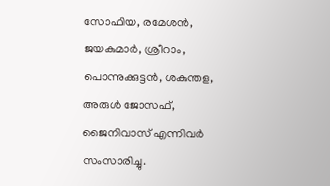സോഫിയ, രമേശൻ, ജയകുമാർ, ശ്രീറാം, പൊന്നുക്കുട്ടൻ, ശകുന്തള, അരുൾ ജോസഫ്, ജൈനിവാസ് എന്നിവർ സംസാരിച്ചു.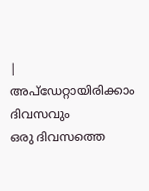|
അപ്ഡേറ്റായിരിക്കാം ദിവസവും
ഒരു ദിവസത്തെ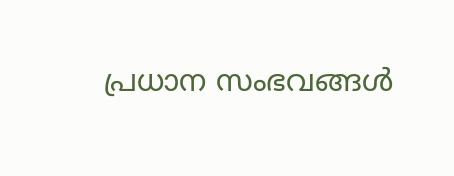പ്രധാന സംഭവങ്ങൾ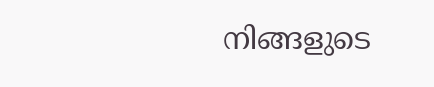നിങ്ങളുടെ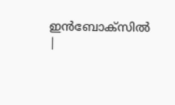ഇൻബോക്സിൽ |